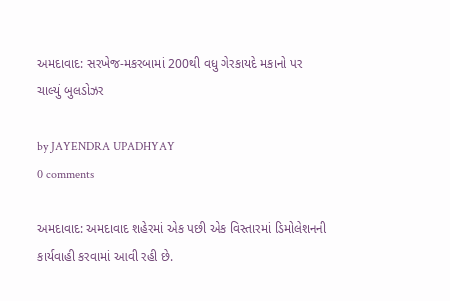અમદાવાદ: સરખેજ-મકરબામાં 200થી વધુ ગેરકાયદે મકાનો પર ચાલ્યું બુલડોઝર

by JAYENDRA UPADHYAY
0 comments

અમદાવાદ: અમદાવાદ શહેરમાં એક પછી એક વિસ્તારમાં ડિમોલેશનની કાર્યવાહી કરવામાં આવી રહી છે.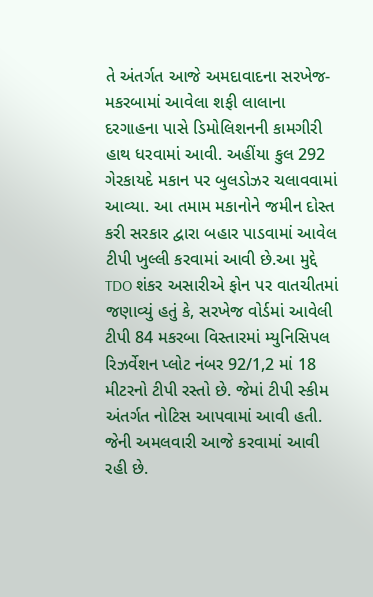તે અંતર્ગત આજે અમદાવાદના સરખેજ-મકરબામાં આવેલા શફી લાલાના દરગાહના પાસે ડિમોલિશનની કામગીરી હાથ ધરવામાં આવી. અહીંયા કુલ 292 ગેરકાયદે મકાન પર બુલડોઝર ચલાવવામાં આવ્યા. આ તમામ મકાનોને જમીન દોસ્ત કરી સરકાર દ્વારા બહાર પાડવામાં આવેલ ટીપી ખુલ્લી કરવામાં આવી છે.આ મુદ્દે TDO શંકર અસારીએ ફોન પર વાતચીતમાં જણાવ્યું હતું કે, સરખેજ વોર્ડમાં આવેલી ટીપી 84 મકરબા વિસ્તારમાં મ્યુનિસિપલ રિઝર્વેશન પ્લોટ નંબર 92/1,2 માં 18 મીટરનો ટીપી રસ્તો છે. જેમાં ટીપી સ્કીમ અંતર્ગત નોટિસ આપવામાં આવી હતી. જેની અમલવારી આજે કરવામાં આવી રહી છે.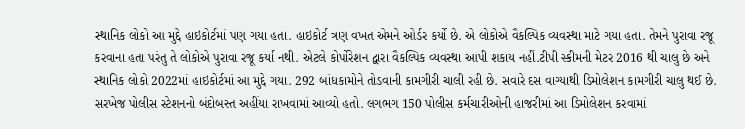સ્થાનિક લોકો આ મુદ્દે હાઇકોર્ટમાં પણ ગયા હતા. હાઇકોર્ટ ત્રણ વખત એમને ઓર્ડર કર્યો છે. એ લોકોએ વૈકલ્પિક વ્યવસ્થા માટે ગયા હતા. તેમને પુરાવા રજૂ કરવાના હતા પરંતુ તે લોકોએ પુરાવા રજૂ કર્યા નથી. એટલે કોર્પોરેશન દ્વારા વૈકલ્પિક વ્યવસ્થા આપી શકાય નહીં.ટીપી સ્કીમની મેટર 2016 થી ચાલુ છે અને સ્થાનિક લોકો 2022માં હાઇકોર્ટમાં આ મુદ્દે ગયા. 292 બાંધકામોને તોડવાની કામગીરી ચાલી રહી છે. સવારે દસ વાગ્યાથી ડિમોલેશન કામગીરી ચાલુ થઈ છે. સરખેજ પોલીસ સ્ટેશનનો બંદોબસ્ત અહીંયા રાખવામાં આવ્યો હતો. લગભગ 150 પોલીસ કર્મચારીઓની હાજરીમાં આ ડિમોલેશન કરવામાં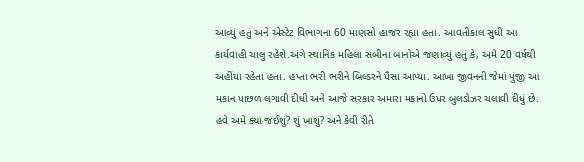આવ્યું હતું અને એસ્ટેટ વિભાગના 60 માણસો હાજર રહ્યા હતા. આવતીકાલ સુધી આ કાર્યવાહી ચાલુ રહેશે.અંગે સ્થાનિક મહિલા સબીના બાનોએ જણાવ્યું હતું કે, અમે 20 વર્ષથી અહીંયા રહેતા હતા. હપ્તા ભરી ભરીને બિલ્ડરને પૈસા આપ્યા. આખા જીવનની જેમાં પુંજી આ મકાન પાછળ લગાવી દીધી અને આજે સરકાર અમારા મકાનો ઉપર બુલડોઝર ચલાવી દીધું છે. હવે અમે ક્યાં જઈશું? શું ખાશું? અને કેવી રીતે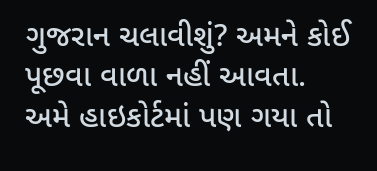ગુજરાન ચલાવીશું? અમને કોઈ પૂછવા વાળા નહીં આવતા. અમે હાઇકોર્ટમાં પણ ગયા તો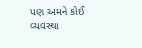પણ અમને કોઈ વ્યવસ્થા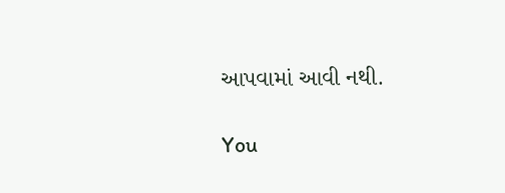આપવામાં આવી નથી.

You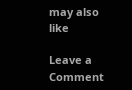may also like

Leave a Comment